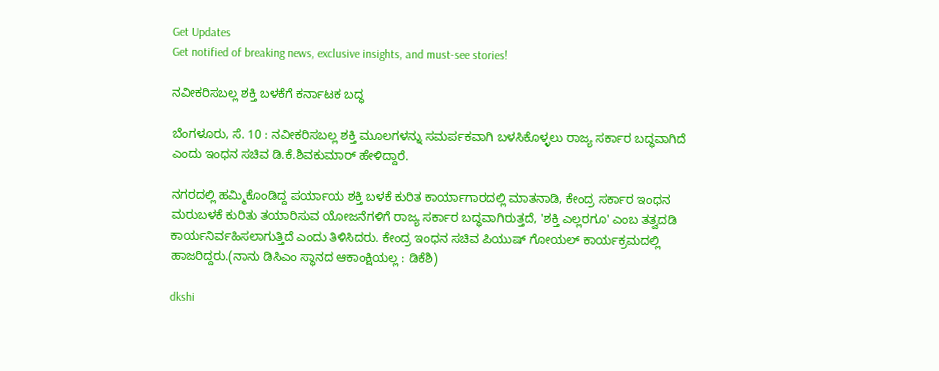Get Updates
Get notified of breaking news, exclusive insights, and must-see stories!

ನವೀಕರಿಸಬಲ್ಲ ಶಕ್ತಿ ಬಳಕೆಗೆ ಕರ್ನಾಟಕ ಬದ್ಧ

ಬೆಂಗಳೂರು, ಸೆ. 10 : ನವೀಕರಿಸಬಲ್ಲ ಶಕ್ತಿ ಮೂಲಗಳನ್ನು ಸಮರ್ಪಕವಾಗಿ ಬಳಸಿಕೊಳ್ಳಲು ರಾಜ್ಯ ಸರ್ಕಾರ ಬದ್ಧವಾಗಿದೆ ಎಂದು ಇಂಧನ ಸಚಿವ ಡಿ.ಕೆ.ಶಿವಕುಮಾರ್‌ ಹೇಳಿದ್ದಾರೆ.

ನಗರದಲ್ಲಿ ಹಮ್ಮಿಕೊಂಡಿದ್ದ ಪರ್ಯಾಯ ಶಕ್ತಿ ಬಳಕೆ ಕುರಿತ ಕಾರ್ಯಾಗಾರದಲ್ಲಿ ಮಾತನಾಡಿ, ಕೇಂದ್ರ ಸರ್ಕಾರ ಇಂಧನ ಮರುಬಳಕೆ ಕುರಿತು ತಯಾರಿಸುವ ಯೋಜನೆಗಳಿಗೆ ರಾಜ್ಯ ಸರ್ಕಾರ ಬದ್ಧವಾಗಿರುತ್ತದೆ, 'ಶಕ್ತಿ ಎಲ್ಲರಗೂ' ಎಂಬ ತತ್ವದಡಿ ಕಾರ್ಯನಿರ್ವಹಿಸಲಾಗುತ್ತಿದೆ ಎಂದು ತಿಳಿಸಿದರು. ಕೇಂದ್ರ ಇಂಧನ ಸಚಿವ ಪಿಯುಷ್‌ ಗೋಯಲ್‌ ಕಾರ್ಯಕ್ರಮದಲ್ಲಿ ಹಾಜರಿದ್ದರು.(ನಾನು ಡಿಸಿಎಂ ಸ್ಥಾನದ ಆಕಾಂಕ್ಷಿಯಲ್ಲ : ಡಿಕೆಶಿ)

dkshi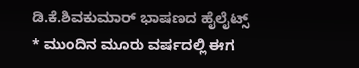ಡಿ.ಕೆ.ಶಿವಕುಮಾರ್‌ ಭಾಷಣದ ಹೈಲೈಟ್ಸ್‌
* ಮುಂದಿನ ಮೂರು ವರ್ಷದಲ್ಲಿ ಈಗ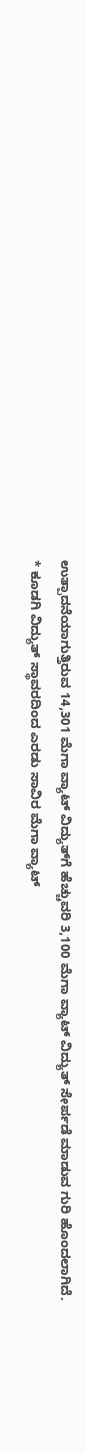ಉತ್ಪಾದನೆಯಾಗುತ್ತಿರುವ 14,301 ಮೆಗಾ ವ್ಯಾಟ್‌ ವಿದ್ಯುತ್‌ಗೆ ಹೆಚ್ಚುವರಿ 3,100 ಮೆಗಾ ವ್ಯಾಟ್‌ ವಿದ್ಯುತ್‌ ಸೇರ್ಪಡೆ ಮಾಡುವ ಗುರಿ ಹೊಂದಲಾಗಿದೆ.
* ಕೂಡಗಿ ವಿದ್ಯುತ್‌ ಸ್ಥಾವರದಿಂದ ಎರಡು ಸಾವಿರ ಮೆಗಾ ವ್ಯಾಟ್‌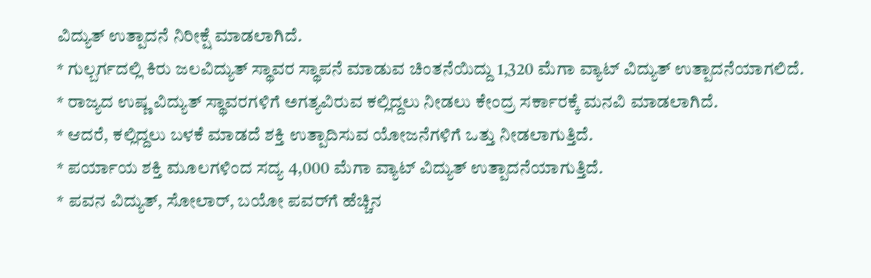ವಿದ್ಯುತ್‌ ಉತ್ಪಾದನೆ ನಿರೀಕ್ಷೆ ಮಾಡಲಾಗಿದೆ.
* ಗುಲ್ಬರ್ಗದಲ್ಲಿ ಕಿರು ಜಲವಿದ್ಯುತ್‌ ಸ್ಥಾವರ ಸ್ಥಾಪನೆ ಮಾಡುವ ಚಿಂತನೆಯಿದ್ದು 1,320 ಮೆಗಾ ವ್ಯಾಟ್‌ ವಿದ್ಯುತ್‌ ಉತ್ಪಾದನೆಯಾಗಲಿದೆ.
* ರಾಜ್ಯದ ಉಷ್ಣ ವಿದ್ಯುತ್‌ ಸ್ಥಾವರಗಳಿಗೆ ಅಗತ್ಯವಿರುವ ಕಲ್ಲಿದ್ದಲು ನೀಡಲು ಕೇಂದ್ರ ಸರ್ಕಾರಕ್ಕೆ ಮನವಿ ಮಾಡಲಾಗಿದೆ.
* ಆದರೆ, ಕಲ್ಲಿದ್ದಲು ಬಳಕೆ ಮಾಡದೆ ಶಕ್ತಿ ಉತ್ಪಾದಿಸುವ ಯೋಜನೆಗಳಿಗೆ ಒತ್ತು ನೀಡಲಾಗುತ್ತಿದೆ.
* ಪರ್ಯಾಯ ಶಕ್ತಿ ಮೂಲಗಳಿಂದ ಸದ್ಯ 4,000 ಮೆಗಾ ವ್ಯಾಟ್‌ ವಿದ್ಯುತ್‌ ಉತ್ಪಾದನೆಯಾಗುತ್ತಿದೆ.
* ಪವನ ವಿದ್ಯುತ್‌, ಸೋಲಾರ್‌, ಬಯೋ ಪವರ್‌ಗೆ ಹೆಚ್ಚಿನ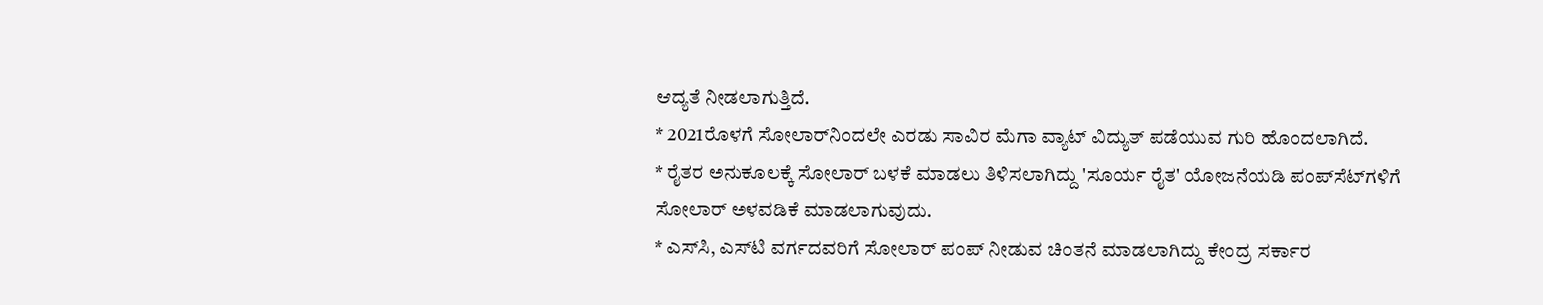ಆದ್ಯತೆ ನೀಡಲಾಗುತ್ತಿದೆ.
* 2021ರೊಳಗೆ ಸೋಲಾರ್‌ನಿಂದಲೇ ಎರಡು ಸಾವಿರ ಮೆಗಾ ವ್ಯಾಟ್‌ ವಿದ್ಯುತ್‌ ಪಡೆಯುವ ಗುರಿ ಹೊಂದಲಾಗಿದೆ.
* ರೈತರ ಅನುಕೂಲಕ್ಕೆ ಸೋಲಾರ್‌ ಬಳಕೆ ಮಾಡಲು ತಿಳಿಸಲಾಗಿದ್ದು 'ಸೂರ್ಯ ರೈತ' ಯೋಜನೆಯಡಿ ಪಂಪ್‌ಸೆಟ್‌ಗಳಿಗೆ ಸೋಲಾರ್‌ ಅಳವಡಿಕೆ ಮಾಡಲಾಗುವುದು.
* ಎಸ್‌ಸಿ, ಎಸ್‌ಟಿ ವರ್ಗದವರಿಗೆ ಸೋಲಾರ್‌ ಪಂಪ್‌ ನೀಡುವ ಚಿಂತನೆ ಮಾಡಲಾಗಿದ್ದು ಕೇಂದ್ರ ಸರ್ಕಾರ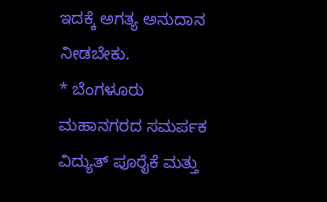ಇದಕ್ಕೆ ಅಗತ್ಯ ಅನುದಾನ ನೀಡಬೇಕು.
* ಬೆಂಗಳೂರು ಮಹಾನಗರದ ಸಮರ್ಪಕ ವಿದ್ಯುತ್‌ ಪೂರೈಕೆ ಮತ್ತು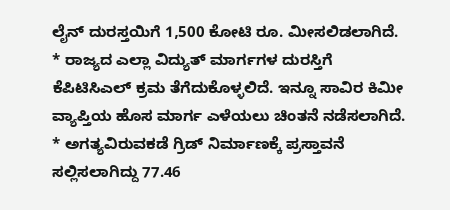ಲೈನ್‌ ದುರಸ್ತಯಿಗೆ 1,500 ಕೋಟಿ ರೂ. ಮೀಸಲಿಡಲಾಗಿದೆ.
* ರಾಜ್ಯದ ಎಲ್ಲಾ ವಿದ್ಯುತ್ ಮಾರ್ಗಗಳ ದುರಸ್ತಿಗೆ ಕೆಪಿಟಿಸಿಎಲ್‌ ಕ್ರಮ ತೆಗೆದುಕೊಳ್ಳಲಿದೆ. ಇನ್ನೂ ಸಾವಿರ ಕಿಮೀ ವ್ಯಾಪ್ತಿಯ ಹೊಸ ಮಾರ್ಗ ಎಳೆಯಲು ಚಿಂತನೆ ನಡೆಸಲಾಗಿದೆ.
* ಅಗತ್ಯವಿರುವಕಡೆ ಗ್ರಿಡ್‌ ನಿರ್ಮಾಣಕ್ಕೆ ಪ್ರಸ್ತಾವನೆ ಸಲ್ಲಿಸಲಾಗಿದ್ದು 77.46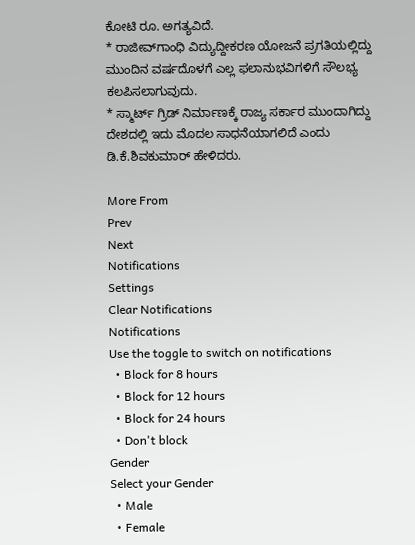ಕೋಟಿ ರೂ. ಅಗತ್ಯವಿದೆ.
* ರಾಜೀವ್‌ಗಾಂಧಿ ವಿದ್ಯುದ್ದೀಕರಣ ಯೋಜನೆ ಪ್ರಗತಿಯಲ್ಲಿದ್ದು ಮುಂದಿನ ವರ್ಷದೊಳಗೆ ಎಲ್ಲ ಫಲಾನುಭವಿಗಳಿಗೆ ಸೌಲಭ್ಯ ಕಲಪಿಸಲಾಗುವುದು.
* ಸ್ಮಾರ್ಟ್‌ ಗ್ರಿಡ್‌ ನಿರ್ಮಾಣಕ್ಕೆ ರಾಜ್ಯ ಸರ್ಕಾರ ಮುಂದಾಗಿದ್ದು ದೇಶದಲ್ಲಿ ಇದು ಮೊದಲ ಸಾಧನೆಯಾಗಲಿದೆ ಎಂದು ಡಿ.ಕೆ.ಶಿವಕುಮಾರ್‌ ಹೇಳಿದರು.

More From
Prev
Next
Notifications
Settings
Clear Notifications
Notifications
Use the toggle to switch on notifications
  • Block for 8 hours
  • Block for 12 hours
  • Block for 24 hours
  • Don't block
Gender
Select your Gender
  • Male
  • Female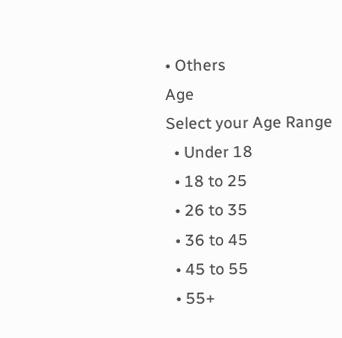• Others
Age
Select your Age Range
  • Under 18
  • 18 to 25
  • 26 to 35
  • 36 to 45
  • 45 to 55
  • 55+